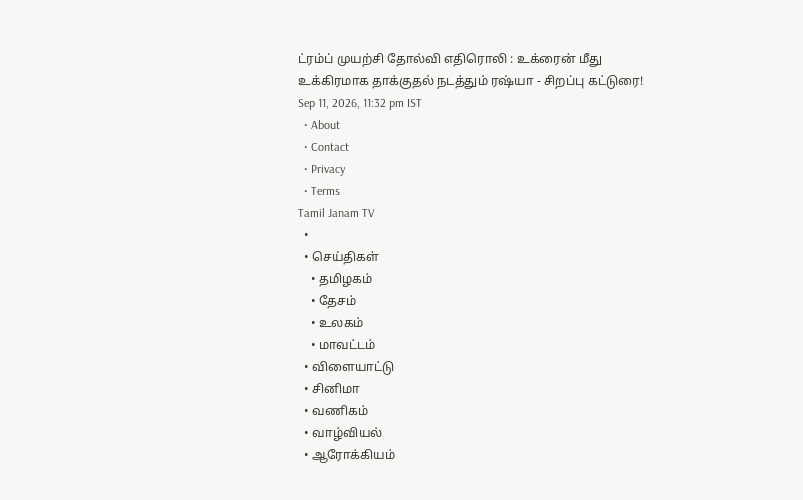ட்ரம்ப் முயற்சி தோல்வி எதிரொலி : உக்ரைன் மீது உக்கிரமாக தாக்குதல் நடத்தும் ரஷ்யா - சிறப்பு கட்டுரை!
Sep 11, 2026, 11:32 pm IST
  • About
  • Contact
  • Privacy
  • Terms
Tamil Janam TV
  •
  • செய்திகள்
    • தமிழகம்
    • தேசம்
    • உலகம்
    • மாவட்டம்
  • விளையாட்டு
  • சினிமா
  • வணிகம்
  • வாழ்வியல்
  • ஆரோக்கியம்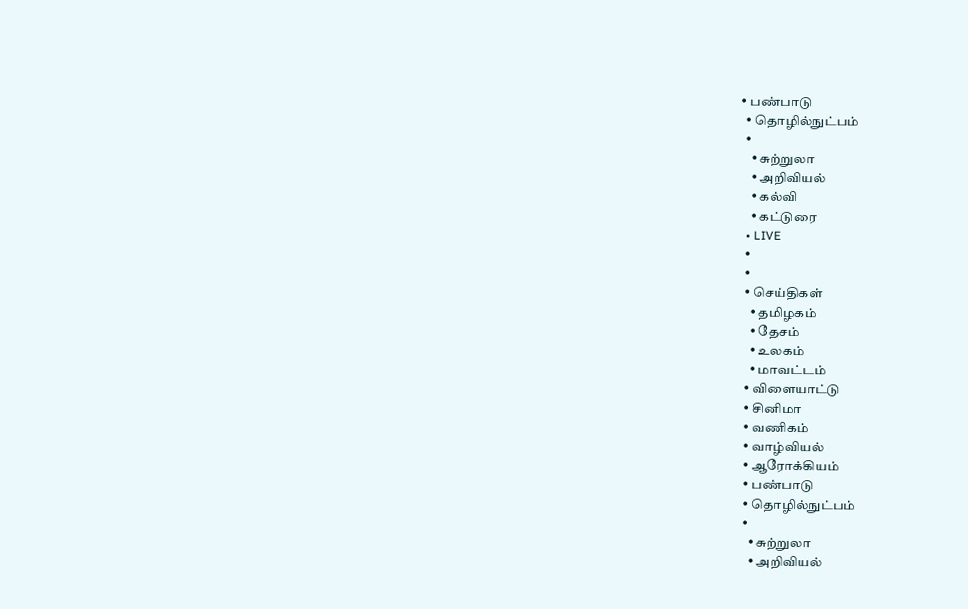• பண்பாடு
  • தொழில்நுட்பம்
  •
    • சுற்றுலா
    • அறிவியல்
    • கல்வி
    • கட்டுரை
  • LIVE
  •
  •
  • செய்திகள்
    • தமிழகம்
    • தேசம்
    • உலகம்
    • மாவட்டம்
  • விளையாட்டு
  • சினிமா
  • வணிகம்
  • வாழ்வியல்
  • ஆரோக்கியம்
  • பண்பாடு
  • தொழில்நுட்பம்
  •
    • சுற்றுலா
    • அறிவியல்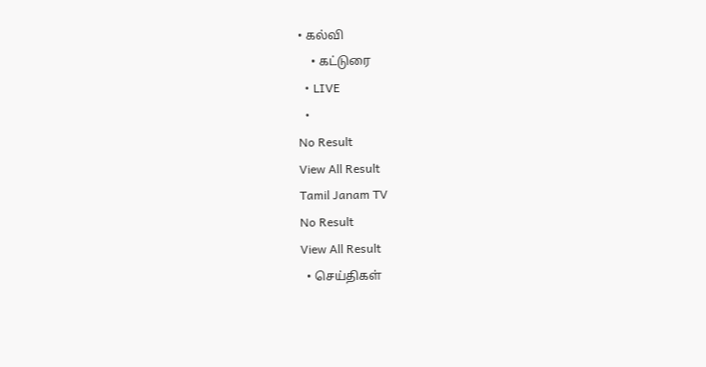• கல்வி
    • கட்டுரை
  • LIVE
  •
No Result
View All Result
Tamil Janam TV
No Result
View All Result
  • செய்திகள்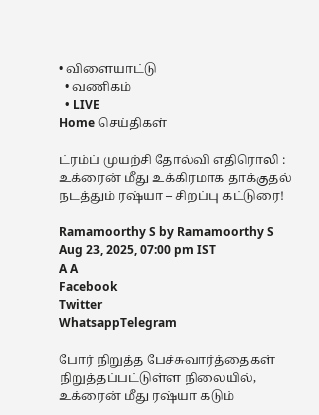• விளையாட்டு
  • வணிகம்
  • LIVE
Home செய்திகள்

ட்ரம்ப் முயற்சி தோல்வி எதிரொலி : உக்ரைன் மீது உக்கிரமாக தாக்குதல் நடத்தும் ரஷ்யா – சிறப்பு கட்டுரை!

Ramamoorthy S by Ramamoorthy S
Aug 23, 2025, 07:00 pm IST
A A
Facebook
Twitter
WhatsappTelegram

போர் நிறுத்த பேச்சுவார்த்தைகள் நிறுத்தப்பட்டுள்ள நிலையில், உக்ரைன் மீது ரஷ்யா கடும்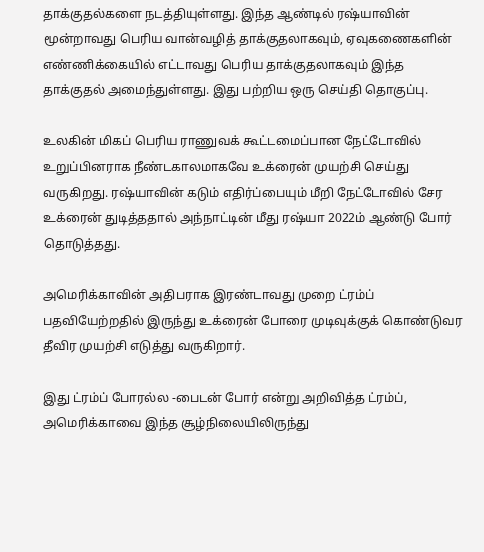தாக்குதல்களை நடத்தியுள்ளது. இந்த ஆண்டில் ரஷ்யாவின் மூன்றாவது பெரிய வான்வழித் தாக்குதலாகவும், ஏவுகணைகளின் எண்ணிக்கையில் எட்டாவது பெரிய தாக்குதலாகவும் இந்த தாக்குதல் அமைந்துள்ளது. இது பற்றிய ஒரு செய்தி தொகுப்பு.

உலகின் மிகப் பெரிய ராணுவக் கூட்டமைப்பான நேட்டோவில் உறுப்பினராக நீண்டகாலமாகவே உக்ரைன் முயற்சி செய்து வருகிறது. ரஷ்யாவின் கடும் எதிர்ப்பையும் மீறி நேட்டோவில் சேர உக்ரைன் துடித்ததால் அந்நாட்டின் மீது ரஷ்யா 2022ம் ஆண்டு போர் தொடுத்தது.

அமெரிக்காவின் அதிபராக இரண்டாவது முறை ட்ரம்ப் பதவியேற்றதில் இருந்து உக்ரைன் போரை முடிவுக்குக் கொண்டுவர தீவிர முயற்சி எடுத்து வருகிறார்.

இது ட்ரம்ப் போரல்ல -பைடன் போர் என்று அறிவித்த ட்ரம்ப், அமெரிக்காவை இந்த சூழ்நிலையிலிருந்து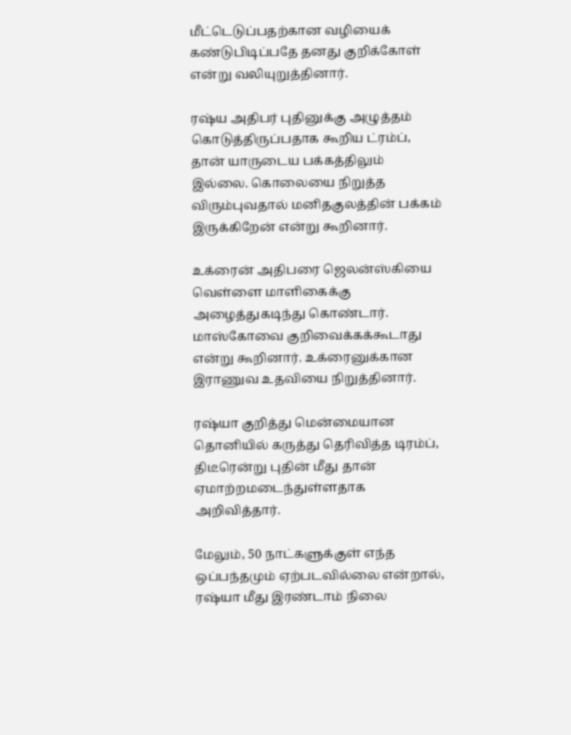மீட்டெடுப்பதற்கான வழியைக் கண்டுபிடிப்பதே தனது குறிக்கோள் என்று வலியுறுத்தினார்.

ரஷ்ய அதிபர் புதினுக்கு அழுத்தம் கொடுத்திருப்பதாக கூறிய ட்ரம்ப், தான் யாருடைய பக்கத்திலும் இல்லை. கொலையை நிறுத்த விரும்புவதால் மனிதகுலத்தின் பக்கம் இருக்கிறேன் என்று கூறினார்.

உக்ரைன் அதிபரை ஜெலன்ஸ்கியை வெள்ளை மாளிகைக்கு அழைத்துகடிந்து கொண்டார். மாஸ்கோவை குறிவைக்கக்கூடாது என்று கூறினார். உக்ரைனுக்கான இராணுவ உதவியை நிறுத்தினார்.

ரஷ்யா குறித்து மென்மையான தொனியில் கருத்து தெரிவித்த டிரம்ப், திடீரென்று புதின் மீது தான் ஏமாற்றமடைந்துள்ளதாக அறிவித்தார்.

மேலும், 50 நாட்களுக்குள் எந்த ஒப்பந்தமும் ஏற்படவில்லை என்றால், ரஷ்யா மீது இரண்டாம் நிலை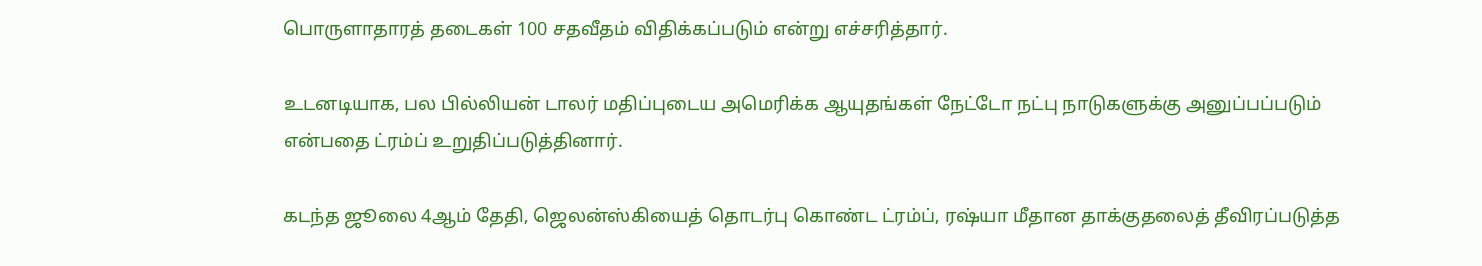பொருளாதாரத் தடைகள் 100 சதவீதம் விதிக்கப்படும் என்று எச்சரித்தார்.

உடனடியாக, பல பில்லியன் டாலர் மதிப்புடைய அமெரிக்க ஆயுதங்கள் நேட்டோ நட்பு நாடுகளுக்கு அனுப்பப்படும் என்பதை ட்ரம்ப் உறுதிப்படுத்தினார்.

கடந்த ஜூலை 4ஆம் தேதி, ஜெலன்ஸ்கியைத் தொடர்பு கொண்ட ட்ரம்ப், ரஷ்யா மீதான தாக்குதலைத் தீவிரப்படுத்த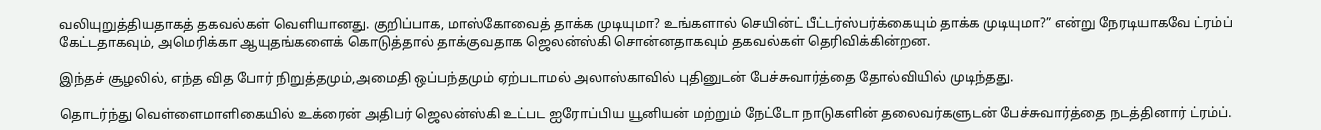வலியுறுத்தியதாகத் தகவல்கள் வெளியானது. குறிப்பாக, மாஸ்கோவைத் தாக்க முடியுமா? உங்களால் செயின்ட் பீட்டர்ஸ்பர்க்கையும் தாக்க முடியுமா?” என்று நேரடியாகவே ட்ரம்ப் கேட்டதாகவும், அமெரிக்கா ஆயுதங்களைக் கொடுத்தால் தாக்குவதாக ஜெலன்ஸ்கி சொன்னதாகவும் தகவல்கள் தெரிவிக்கின்றன.

இந்தச் சூழலில், எந்த வித போர் நிறுத்தமும்,அமைதி ஒப்பந்தமும் ஏற்படாமல் அலாஸ்காவில் புதினுடன் பேச்சுவார்த்தை தோல்வியில் முடிந்தது.

தொடர்ந்து வெள்ளைமாளிகையில் உக்ரைன் அதிபர் ஜெலன்ஸ்கி உட்பட ஐரோப்பிய யூனியன் மற்றும் நேட்டோ நாடுகளின் தலைவர்களுடன் பேச்சுவார்த்தை நடத்தினார் ட்ரம்ப்.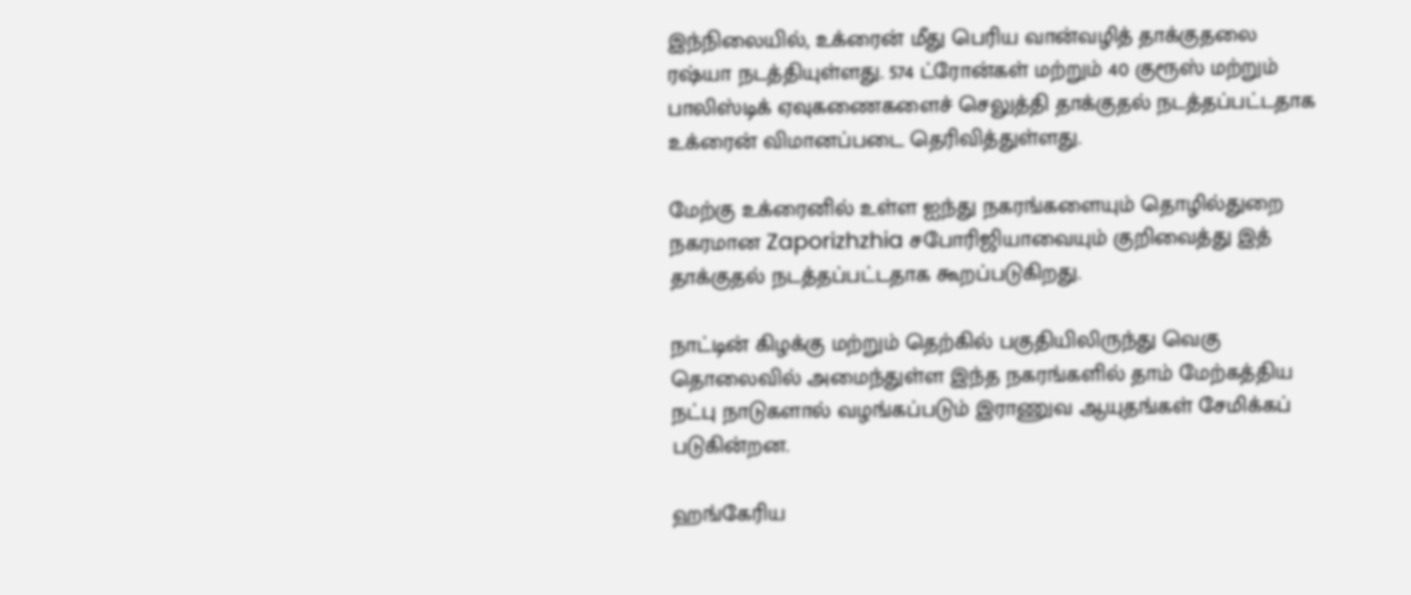இந்நிலையில், உக்ரைன் மீது பெரிய வான்வழித் தாக்குதலை ரஷ்யா நடத்தியுள்ளது. 574 ட்ரோன்கள் மற்றும் 40 குரூஸ் மற்றும் பாலிஸ்டிக் ஏவுகணைகளைச் செலுத்தி தாக்குதல் நடத்தப்பட்டதாக உக்ரைன் விமானப்படை தெரிவித்துள்ளது.

மேற்கு உக்ரைனில் உள்ள ஐந்து நகரங்களையும் தொழில்துறை நகரமான Zaporizhzhia சபோரிஜியாவையும் குறிவைத்து இத் தாக்குதல் நடத்தப்பட்டதாக கூறப்படுகிறது.

நாட்டின் கிழக்கு மற்றும் தெற்கில் பகுதியிலிருந்து வெகு தொலைவில் அமைந்துள்ள இந்த நகரங்களில் தாம் மேற்கத்திய நட்பு நாடுகளால் வழங்கப்படும் இராணுவ ஆயுதங்கள் சேமிக்கப் படுகின்றன.

ஹங்கேரிய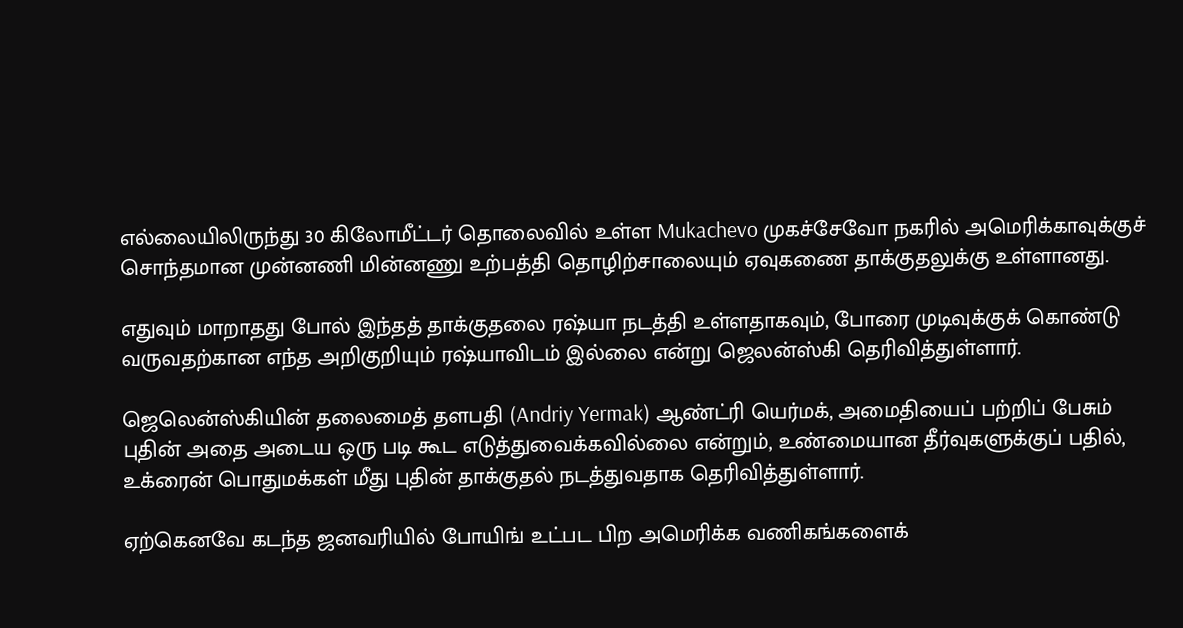எல்லையிலிருந்து 30 கிலோமீட்டர் தொலைவில் உள்ள Mukachevo முகச்சேவோ நகரில் அமெரிக்காவுக்குச் சொந்தமான முன்னணி மின்னணு உற்பத்தி தொழிற்சாலையும் ஏவுகணை தாக்குதலுக்கு உள்ளானது.

எதுவும் மாறாதது போல் இந்தத் தாக்குதலை ரஷ்யா நடத்தி உள்ளதாகவும், போரை முடிவுக்குக் கொண்டு வருவதற்கான எந்த அறிகுறியும் ரஷ்யாவிடம் இல்லை என்று ஜெலன்ஸ்கி தெரிவித்துள்ளார்.

ஜெலென்ஸ்கியின் தலைமைத் தளபதி (Andriy Yermak) ஆண்ட்ரி யெர்மக், அமைதியைப் பற்றிப் பேசும் புதின் அதை அடைய ஒரு படி கூட எடுத்துவைக்கவில்லை என்றும், உண்மையான தீர்வுகளுக்குப் பதில், உக்ரைன் பொதுமக்கள் மீது புதின் தாக்குதல் நடத்துவதாக தெரிவித்துள்ளார்.

ஏற்கெனவே கடந்த ஜனவரியில் போயிங் உட்பட பிற அமெரிக்க வணிகங்களைக்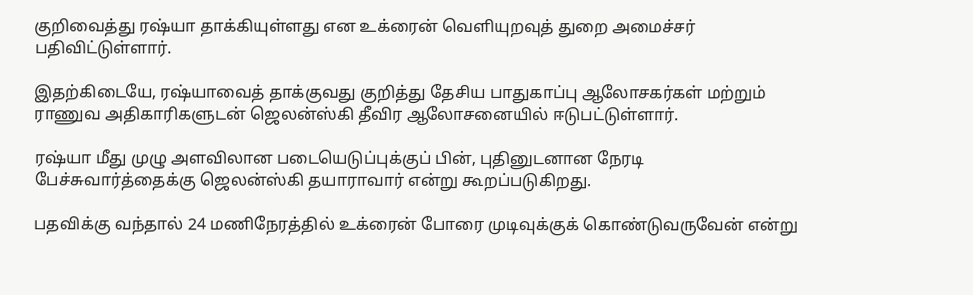குறிவைத்து ரஷ்யா தாக்கியுள்ளது என உக்ரைன் வெளியுறவுத் துறை அமைச்சர் பதிவிட்டுள்ளார்.

இதற்கிடையே, ரஷ்யாவைத் தாக்குவது குறித்து தேசிய பாதுகாப்பு ஆலோசகர்கள் மற்றும் ராணுவ அதிகாரிகளுடன் ஜெலன்ஸ்கி தீவிர ஆலோசனையில் ஈடுபட்டுள்ளார்.

ரஷ்யா மீது முழு அளவிலான படையெடுப்புக்குப் பின், புதினுடனான நேரடி பேச்சுவார்த்தைக்கு ஜெலன்ஸ்கி தயாராவார் என்று கூறப்படுகிறது.

பதவிக்கு வந்தால் 24 மணிநேரத்தில் உக்ரைன் போரை முடிவுக்குக் கொண்டுவருவேன் என்று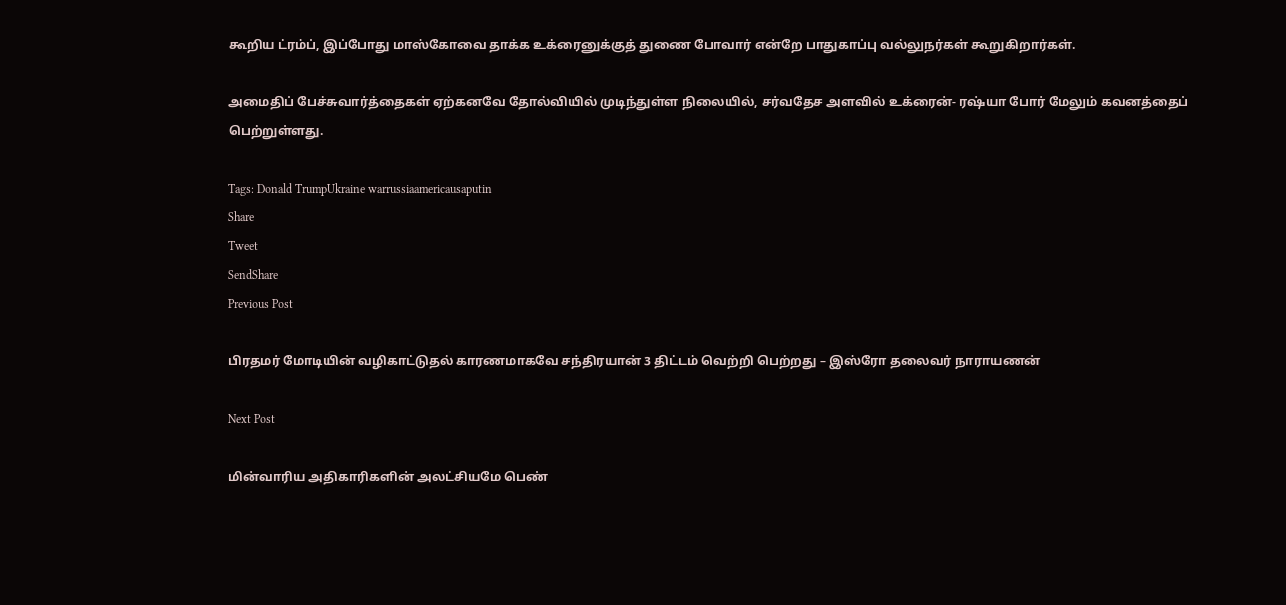கூறிய ட்ரம்ப், இப்போது மாஸ்கோவை தாக்க உக்ரைனுக்குத் துணை போவார் என்றே பாதுகாப்பு வல்லுநர்கள் கூறுகிறார்கள்.

அமைதிப் பேச்சுவார்த்தைகள் ஏற்கனவே தோல்வியில் முடிந்துள்ள நிலையில், சர்வதேச அளவில் உக்ரைன்- ரஷ்யா போர் மேலும் கவனத்தைப் பெற்றுள்ளது.

Tags: Donald TrumpUkraine warrussiaamericausaputin
Share
Tweet
SendShare
Previous Post

பிரதமர் மோடியின் வழிகாட்டுதல் காரணமாகவே சந்திரயான் 3 திட்டம் வெற்றி பெற்றது – இஸ்ரோ தலைவர் நாராயணன்

Next Post

மின்வாரிய அதிகாரிகளின் அலட்சியமே பெண்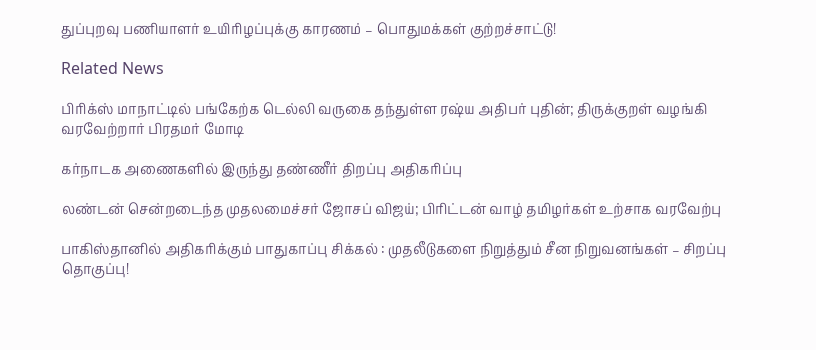துப்புறவு பணியாளர் உயிரிழப்புக்கு காரணம் – பொதுமக்கள் குற்றச்சாட்டு!

Related News

பிரிக்ஸ் மாநாட்டில் பங்கேற்க டெல்லி வருகை தந்துள்ள ரஷ்ய அதிபர் புதின்; திருக்குறள் வழங்கி வரவேற்றார் பிரதமர் மோடி

கர்நாடக அணைகளில் இருந்து தண்ணீர் திறப்பு அதிகரிப்பு

லண்டன் சென்றடைந்த முதலமைச்சர் ஜோசப் விஜய்; பிரிட்டன் வாழ் தமிழர்கள் உற்சாக வரவேற்பு

பாகிஸ்தானில் அதிகரிக்கும் பாதுகாப்பு சிக்கல் : முதலீடுகளை நிறுத்தும் சீன நிறுவனங்கள் – சிறப்பு தொகுப்பு!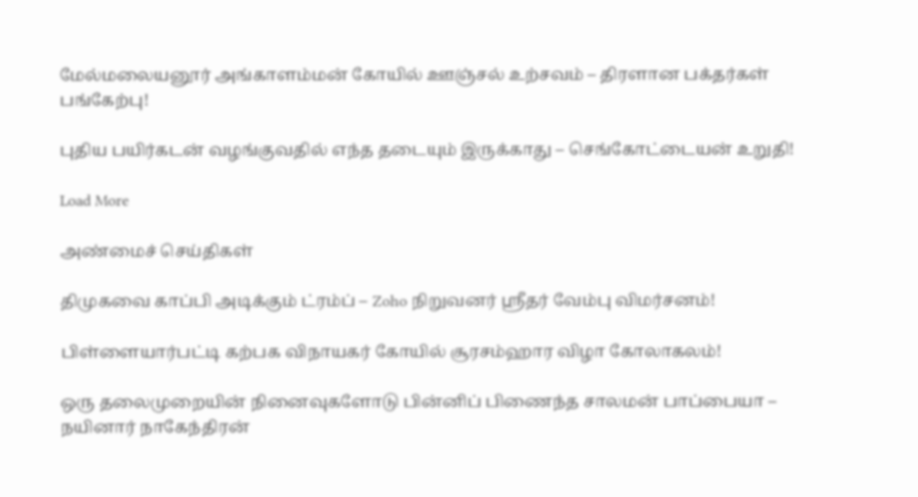மேல்மலையனூர் அங்காளம்மன் கோயில் ஊஞ்சல் உற்சவம் – திரளான பக்தர்கள் பங்கேற்பு!

புதிய பயிர்கடன் வழங்குவதில் எந்த தடையும் இருக்காது – செங்கோட்டையன் உறுதி!

Load More

அண்மைச் செய்திகள்

திமுகவை காப்பி அடிக்கும் ட்ரம்ப் – Zoho நிறுவனர் ஸ்ரீதர் வேம்பு விமர்சனம்!

பிள்ளையார்பட்டி கற்பக விநாயகர் கோயில் சூரசம்ஹார விழா கோலாகலம்!

ஒரு தலைமுறையின் நினைவுகளோடு பின்னிப் பிணைந்த சாலமன் பாப்பையா – நயினார் நாகேந்திரன்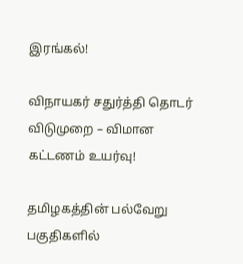இரங்கல்!

விநாயகர் சதுர்த்தி தொடர் விடுமுறை – விமான கட்டணம் உயர்வு!

தமிழகத்தின் பல்வேறு பகுதிகளில்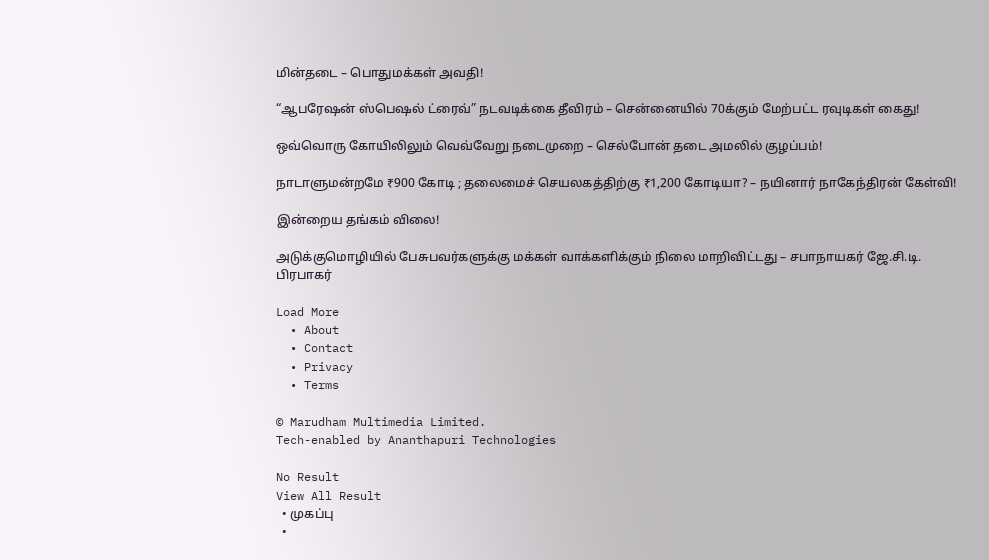மின்தடை – பொதுமக்கள் அவதி!

“ஆபரேஷன் ஸ்பெஷல் ட்ரைவ்” நடவடிக்கை தீவிரம் – சென்னையில் 70க்கும் மேற்பட்ட ரவுடிகள் கைது!

ஒவ்வொரு கோயிலிலும் வெவ்வேறு நடைமுறை – செல்போன் தடை அமலில் குழப்பம்!

நாடாளுமன்றமே ₹900 கோடி ; தலைமைச் செயலகத்திற்கு ₹1,200 கோடியா? – நயினார் நாகேந்திரன் கேள்வி!

இன்றைய தங்கம் விலை!

அடுக்குமொழியில் பேசுபவர்களுக்கு மக்கள் வாக்களிக்கும் நிலை மாறிவிட்டது – சபாநாயகர் ஜே.சி.டி. பிரபாகர்

Load More
  • About
  • Contact
  • Privacy
  • Terms

© Marudham Multimedia Limited.
Tech-enabled by Ananthapuri Technologies

No Result
View All Result
  • முகப்பு
  •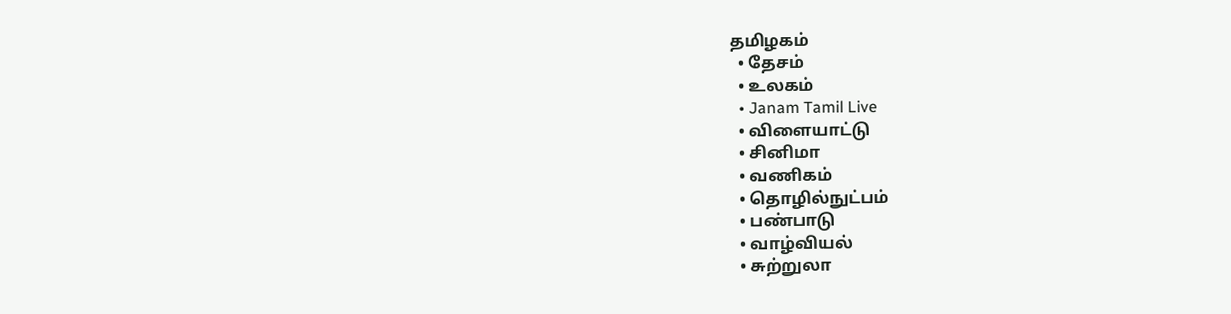தமிழகம்
  • தேசம்
  • உலகம்
  • Janam Tamil Live
  • விளையாட்டு
  • சினிமா
  • வணிகம்
  • தொழில்நுட்பம்
  • பண்பாடு
  • வாழ்வியல்
  • சுற்றுலா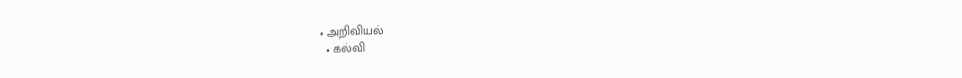• அறிவியல்
  • கல்வி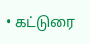• கட்டுரை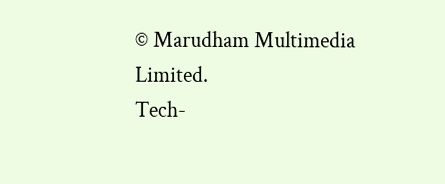© Marudham Multimedia Limited.
Tech-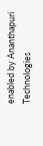enabled by Ananthapuri Technologies